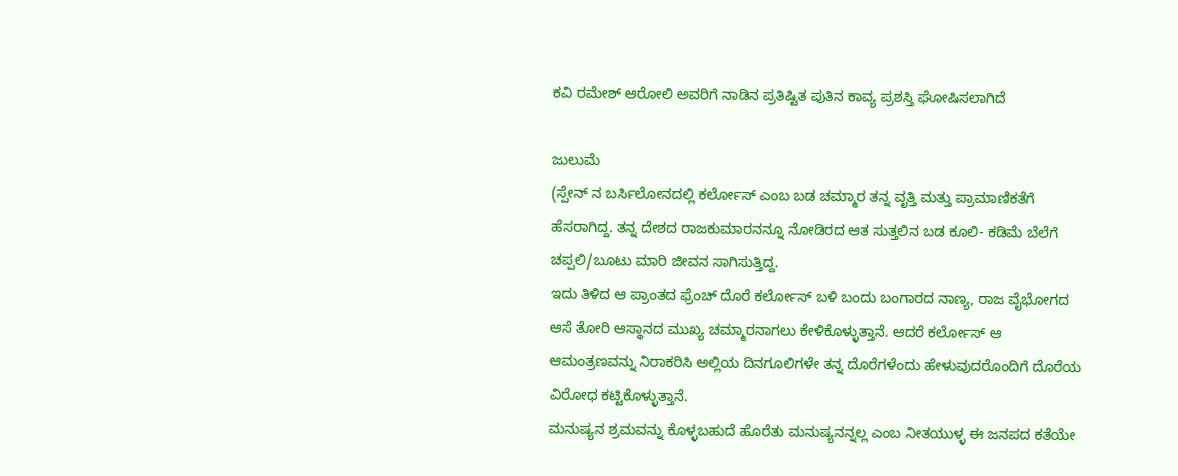ಕವಿ ರಮೇಶ್ ಆರೋಲಿ ಅವರಿಗೆ ನಾಡಿನ ಪ್ರತಿಷ್ಟಿತ ಪುತಿನ ಕಾವ್ಯ ಪ್ರಶಸ್ತಿ ಘೋಷಿಸಲಾಗಿದೆ

ಜುಲುಮೆ
(ಸ್ಪೇನ್ ನ ಬರ್ಸಿಲೋನದಲ್ಲಿ ಕರ್ಲೋಸ್ ಎಂಬ ಬಡ ಚಮ್ಮಾರ ತನ್ನ ವೃತ್ತಿ ಮತ್ತು ಪ್ರಾಮಾಣಿಕತೆಗೆ ಹೆಸರಾಗಿದ್ದ. ತನ್ನ ದೇಶದ ರಾಜಕುಮಾರನನ್ನೂ ನೋಡಿರದ ಆತ ಸುತ್ತಲಿನ ಬಡ ಕೂಲಿ- ಕಡಿಮೆ ಬೆಲೆಗೆ ಚಪ್ಪಲಿ/ಬೂಟು ಮಾರಿ ಜೀವನ ಸಾಗಿಸುತ್ತಿದ್ದ.
ಇದು ತಿಳಿದ ಆ ಪ್ರಾಂತದ ಫ್ರೆಂಚ್ ದೊರೆ ಕರ್ಲೋಸ್ ಬಳಿ ಬಂದು ಬಂಗಾರದ ನಾಣ್ಯ, ರಾಜ ವೈಭೋಗದ ಆಸೆ ತೋರಿ ಆಸ್ಥಾನದ ಮುಖ್ಯ ಚಮ್ಮಾರನಾಗಲು ಕೇಳಿಕೊಳ್ಳುತ್ತಾನೆ. ಆದರೆ ಕರ್ಲೋಸ್ ಆ ಆಮಂತ್ರಣವನ್ನು ನಿರಾಕರಿಸಿ ಅಲ್ಲಿಯ ದಿನಗೂಲಿಗಳೇ ತನ್ನ ದೊರೆಗಳೆಂದು ಹೇಳುವುದರೊಂದಿಗೆ ದೊರೆಯ ವಿರೋಧ ಕಟ್ಟಿಕೊಳ್ಳುತ್ತಾನೆ.
ಮನುಷ್ಯನ ಶ್ರಮವನ್ನು ಕೊಳ್ಳಬಹುದೆ ಹೊರೆತು ಮನುಷ್ಯನನ್ನಲ್ಲ ಎಂಬ ನೀತಯುಳ್ಳ ಈ ಜನಪದ ಕತೆಯೇ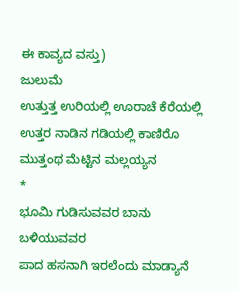ಈ ಕಾವ್ಯದ ವಸ್ತು)
ಜುಲುಮೆ
ಉತ್ತುತ್ತ ಉರಿಯಲ್ಲಿ ಊರಾಚೆ ಕೆರೆಯಲ್ಲಿ
ಉತ್ತರ ನಾಡಿನ ಗಡಿಯಲ್ಲಿ ಕಾಣಿರೊ
ಮುತ್ತಂಥ ಮೆಟ್ಟಿನ ಮಲ್ಲಯ್ಯನ
*
ಭೂಮಿ ಗುಡಿಸುವವರ ಬಾನು ಬಳಿಯುವವರ
ಪಾದ ಹಸನಾಗಿ ಇರಲೆಂದು ಮಾಡ್ಯಾನೆ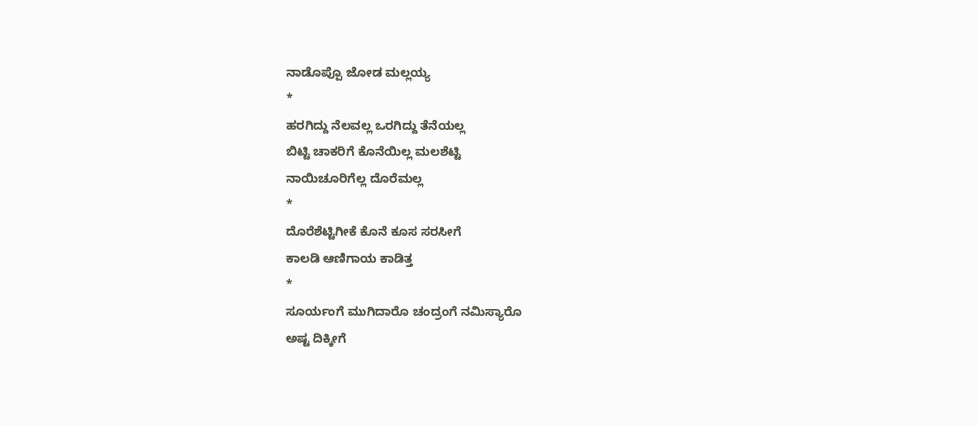ನಾಡೊಪ್ಪೊ ಜೋಡ ಮಲ್ಲಯ್ಯ
*
ಹರಗಿದ್ದು ನೆಲವಲ್ಲ ಒರಗಿದ್ದು ತೆನೆಯಲ್ಲ
ಬಿಟ್ಟಿ ಚಾಕರಿಗೆ ಕೊನೆಯಿಲ್ಲ ಮಲಶೆಟ್ಟಿ
ನಾಯಿಚೂರಿಗೆಲ್ಲ ದೊರೆಮಲ್ಲ
*
ದೊರೆಶೆಟ್ಟಿಗೀಕೆ ಕೊನೆ ಕೂಸ ಸರಸೀಗೆ
ಕಾಲಡಿ ಆಣಿಗಾಯ ಕಾಡಿತ್ತ
*
ಸೂರ್ಯಂಗೆ ಮುಗಿದಾರೊ ಚಂದ್ರಂಗೆ ನಮಿಸ್ಯಾರೊ
ಅಷ್ಟ ದಿಕ್ಕೀಗೆ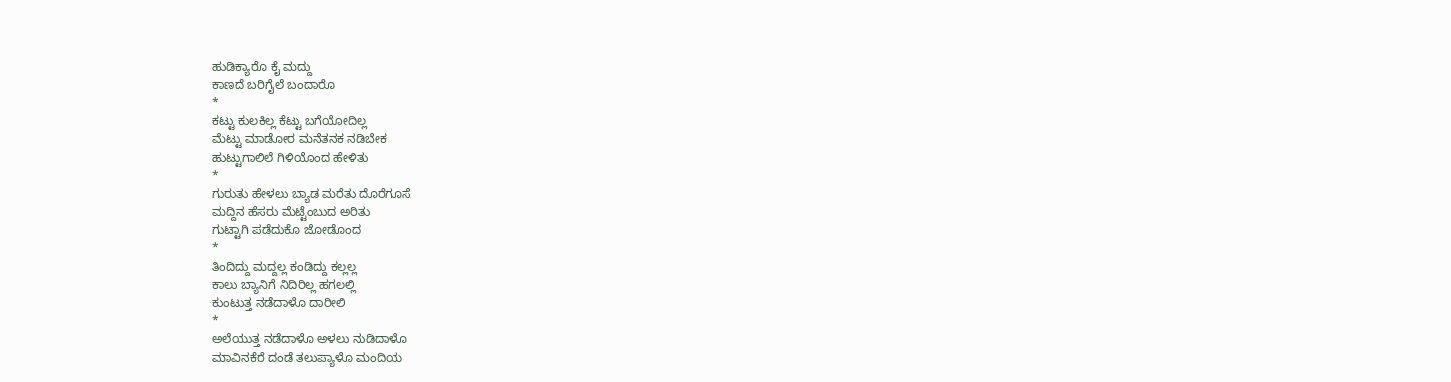ಹುಡಿಕ್ಯಾರೊ ಕೈ ಮದ್ದು
ಕಾಣದೆ ಬರಿಗೈಲೆ ಬಂದಾರೊ
*
ಕಟ್ಟು ಕುಲಕಿಲ್ಲ ಕೆಟ್ಟು ಬಗೆಯೋದಿಲ್ಲ
ಮೆಟ್ಟು ಮಾಡೋರ ಮನೆತನಕ ನಡಿಬೇಕ
ಹುಟ್ಟುಗಾಲಿಲೆ ಗಿಳಿಯೊಂದ ಹೇಳಿತು
*
ಗುರುತು ಹೇಳಲು ಬ್ಯಾಡ ಮರೆತು ದೊರೆಗೂಸೆ
ಮದ್ದಿನ ಹೆಸರು ಮೆಟ್ಟೆಂಬುದ ಅರಿತು
ಗುಟ್ಟಾಗಿ ಪಡೆದುಕೊ ಜೋಡೊಂದ
*
ತಿಂದಿದ್ದು ಮದ್ದಲ್ಲ ಕಂಡಿದ್ದು ಕಲ್ಲಲ್ಲ
ಕಾಲು ಬ್ಯಾನಿಗೆ ನಿದಿರಿಲ್ಲ ಹಗಲಲ್ಲಿ
ಕುಂಟುತ್ತ ನಡೆದಾಳೊ ದಾರೀಲಿ
*
ಅಲೆಯುತ್ತ ನಡೆದಾಳೊ ಅಳಲು ನುಡಿದಾಳೊ
ಮಾವಿನಕೆರೆ ದಂಡೆ ತಲುಪ್ಯಾಳೊ ಮಂದಿಯ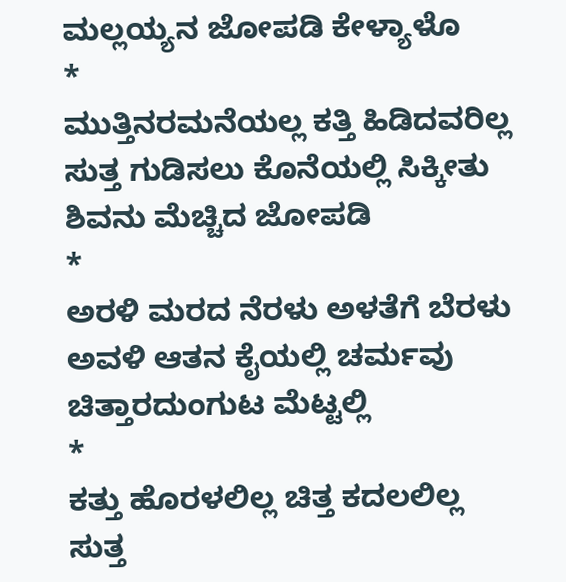ಮಲ್ಲಯ್ಯನ ಜೋಪಡಿ ಕೇಳ್ಯಾಳೊ
*
ಮುತ್ತಿನರಮನೆಯಲ್ಲ ಕತ್ತಿ ಹಿಡಿದವರಿಲ್ಲ
ಸುತ್ತ ಗುಡಿಸಲು ಕೊನೆಯಲ್ಲಿ ಸಿಕ್ಕೀತು
ಶಿವನು ಮೆಚ್ಚಿದ ಜೋಪಡಿ
*
ಅರಳಿ ಮರದ ನೆರಳು ಅಳತೆಗೆ ಬೆರಳು
ಅವಳಿ ಆತನ ಕೈಯಲ್ಲಿ ಚರ್ಮವು
ಚಿತ್ತಾರದುಂಗುಟ ಮೆಟ್ಟಲ್ಲಿ
*
ಕತ್ತು ಹೊರಳಲಿಲ್ಲ ಚಿತ್ತ ಕದಲಲಿಲ್ಲ
ಸುತ್ತ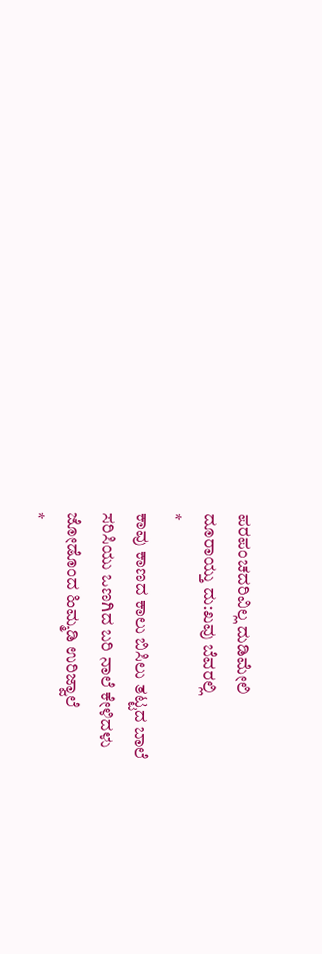ಪರಪಂಚದರಿವಿಲ್ಲ ದುಡಿಮೇಲಿ
ದೂರಾಯ್ತು ದು:ಖವು ಬೆವರಲ್ಲಿ
*
ಕಾವು ಕಾಣದ ಕಾಲು ಬಿಸಿಲು ತಟ್ಟದ ಬಾಲೆ
ಸರಿಸಿಯು ಒಣಗಿದ ಬರಿ ನಾಲೆ ಕೇಳಿದಳು
ಜೋಡೊಂದ ಹಿಮ್ಮಡಿ ಉರಿಜ್ವಾಲೆ
*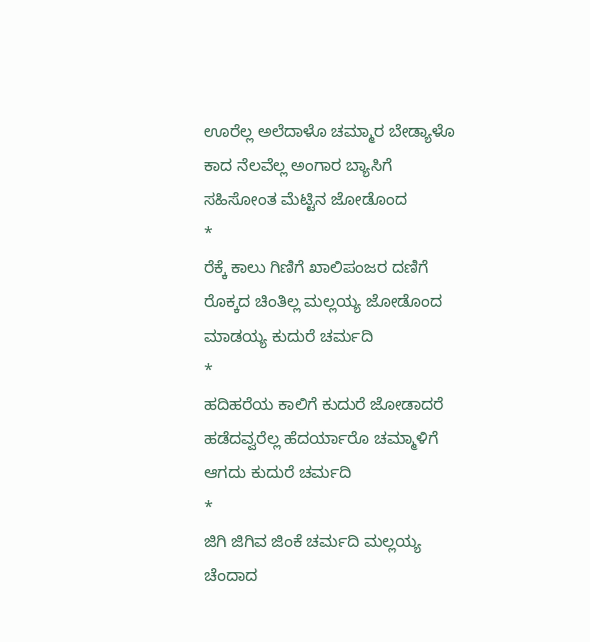ಊರೆಲ್ಲ ಅಲೆದಾಳೊ ಚಮ್ಮಾರ ಬೇಡ್ಯಾಳೊ
ಕಾದ ನೆಲವೆಲ್ಲ ಅಂಗಾರ ಬ್ಯಾಸಿಗೆ
ಸಹಿಸೋಂತ ಮೆಟ್ಟಿನ ಜೋಡೊಂದ
*
ರೆಕ್ಕೆ ಕಾಲು ಗಿಣಿಗೆ ಖಾಲಿಪಂಜರ ದಣಿಗೆ
ರೊಕ್ಕದ ಚಿಂತಿಲ್ಲ ಮಲ್ಲಯ್ಯ ಜೋಡೊಂದ
ಮಾಡಯ್ಯ ಕುದುರೆ ಚರ್ಮದಿ
*
ಹದಿಹರೆಯ ಕಾಲಿಗೆ ಕುದುರೆ ಜೋಡಾದರೆ
ಹಡೆದವ್ವರೆಲ್ಲ ಹೆದರ್ಯಾರೊ ಚಮ್ಮಾಳಿಗೆ
ಆಗದು ಕುದುರೆ ಚರ್ಮದಿ
*
ಜಿಗಿ ಜಿಗಿವ ಜಿಂಕೆ ಚರ್ಮದಿ ಮಲ್ಲಯ್ಯ
ಚೆಂದಾದ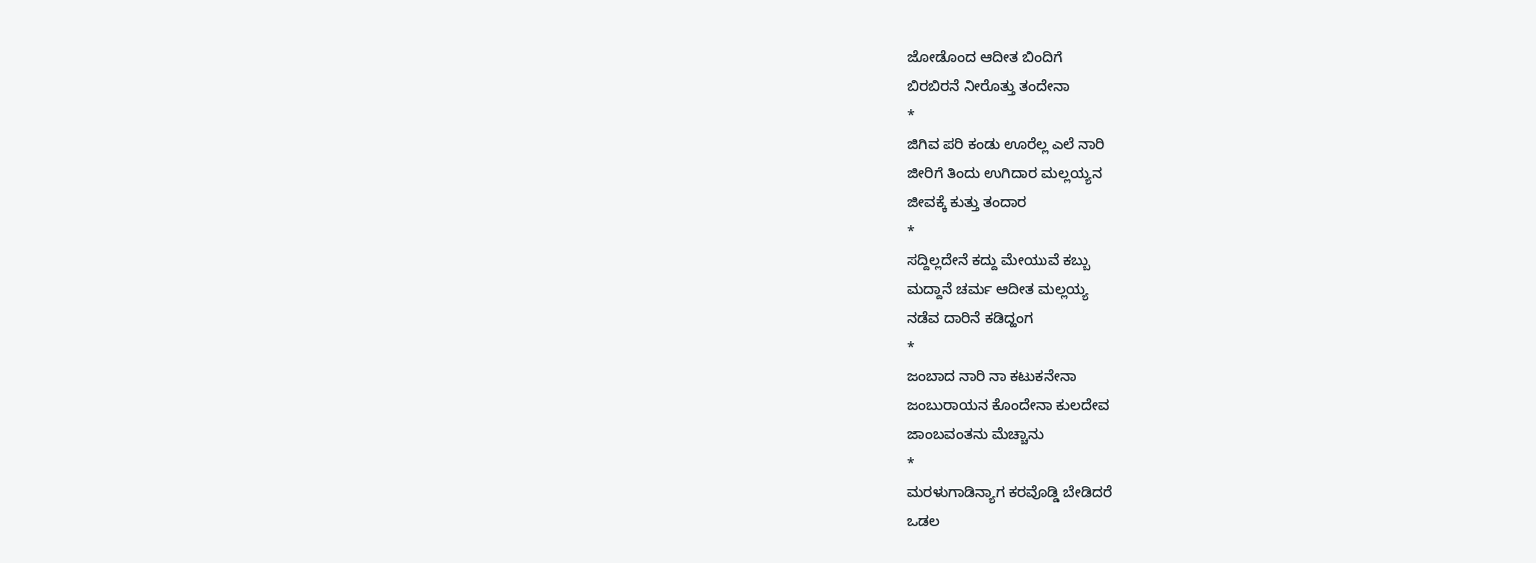ಜೋಡೊಂದ ಆದೀತ ಬಿಂದಿಗೆ
ಬಿರಬಿರನೆ ನೀರೊತ್ತು ತಂದೇನಾ
*
ಜಿಗಿವ ಪರಿ ಕಂಡು ಊರೆಲ್ಲ ಎಲೆ ನಾರಿ
ಜೀರಿಗೆ ತಿಂದು ಉಗಿದಾರ ಮಲ್ಲಯ್ಯನ
ಜೀವಕ್ಕೆ ಕುತ್ತು ತಂದಾರ
*
ಸದ್ದಿಲ್ಲದೇನೆ ಕದ್ದು ಮೇಯುವೆ ಕಬ್ಬು
ಮದ್ದಾನೆ ಚರ್ಮ ಆದೀತ ಮಲ್ಲಯ್ಯ
ನಡೆವ ದಾರಿನೆ ಕಡಿದ್ಹಂಗ
*
ಜಂಬಾದ ನಾರಿ ನಾ ಕಟುಕನೇನಾ
ಜಂಬುರಾಯನ ಕೊಂದೇನಾ ಕುಲದೇವ
ಜಾಂಬವಂತನು ಮೆಚ್ಚಾನು
*
ಮರಳುಗಾಡಿನ್ಯಾಗ ಕರವೊಡ್ಡಿ ಬೇಡಿದರೆ
ಒಡಲ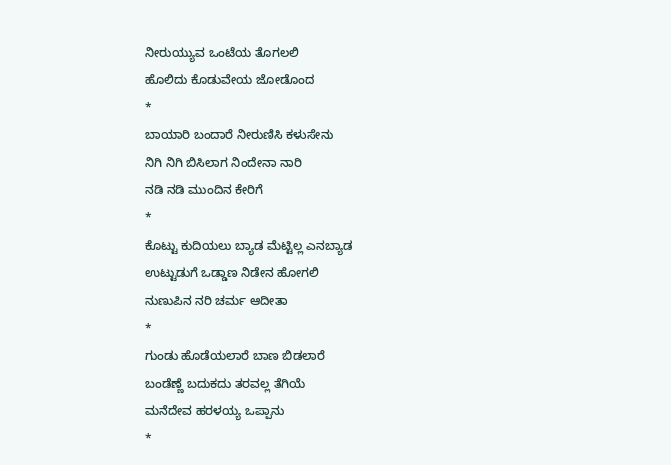ನೀರುಯ್ಯುವ ಒಂಟೆಯ ತೊಗಲಲಿ
ಹೊಲಿದು ಕೊಡುವೇಯ ಜೋಡೊಂದ
*
ಬಾಯಾರಿ ಬಂದಾರೆ ನೀರುಣಿಸಿ ಕಳುಸೇನು
ನಿಗಿ ನಿಗಿ ಬಿಸಿಲಾಗ ನಿಂದೇನಾ ನಾರಿ
ನಡಿ ನಡಿ ಮುಂದಿನ ಕೇರಿಗೆ
*
ಕೊಟ್ಟು ಕುದಿಯಲು ಬ್ಯಾಡ ಮೆಟ್ಟಿಲ್ಲ ಎನಬ್ಯಾಡ
ಉಟ್ಟುಡುಗೆ ಒಡ್ಡಾಣ ನಿಡೇನ ಹೋಗಲಿ
ನುಣುಪಿನ ನರಿ ಚರ್ಮ ಆದೀತಾ
*
ಗುಂಡು ಹೊಡೆಯಲಾರೆ ಬಾಣ ಬಿಡಲಾರೆ
ಬಂಡೆಣ್ಣೆ ಬದುಕದು ತರವಲ್ಲ ತೆಗಿಯೆ
ಮನೆದೇವ ಹರಳಯ್ಯ ಒಪ್ಪಾನು
*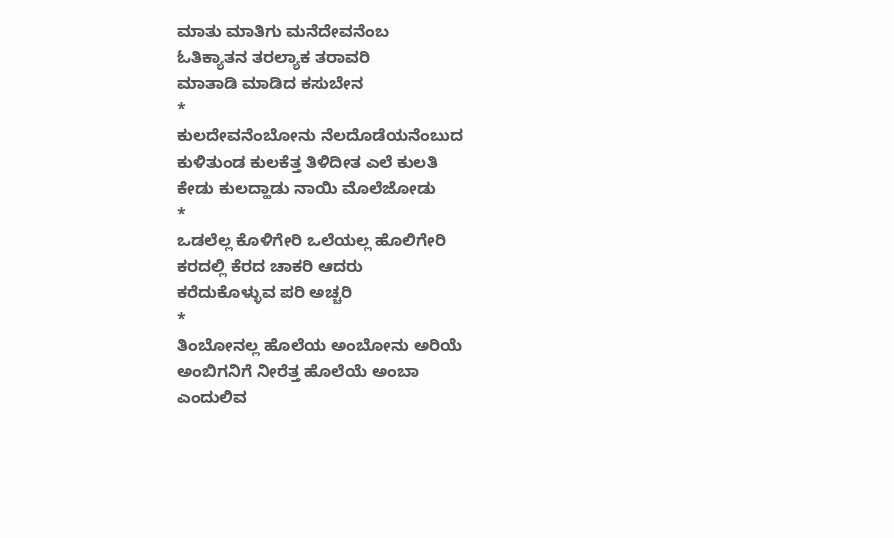ಮಾತು ಮಾತಿಗು ಮನೆದೇವನೆಂಬ
ಓತಿಕ್ಯಾತನ ತರಲ್ಯಾಕ ತರಾವರಿ
ಮಾತಾಡಿ ಮಾಡಿದ ಕಸುಬೇನ
*
ಕುಲದೇವನೆಂಬೋನು ನೆಲದೊಡೆಯನೆಂಬುದ
ಕುಳಿತುಂಡ ಕುಲಕೆತ್ತ ತಿಳಿದೀತ ಎಲೆ ಕುಲತಿ
ಕೇಡು ಕುಲದ್ಹಾಡು ನಾಯಿ ಮೊಲೆಜೋಡು
*
ಒಡಲೆಲ್ಲ ಕೊಳಿಗೇರಿ ಒಲೆಯಲ್ಲ ಹೊಲಿಗೇರಿ
ಕರದಲ್ಲಿ ಕೆರದ ಚಾಕರಿ ಆದರು
ಕರೆದುಕೊಳ್ಳುವ ಪರಿ ಅಚ್ಚರಿ
*
ತಿಂಬೋನಲ್ಲ ಹೊಲೆಯ ಅಂಬೋನು ಅರಿಯೆ
ಅಂಬಿಗನಿಗೆ ನೀರೆತ್ತ ಹೊಲೆಯೆ ಅಂಬಾ
ಎಂದುಲಿವ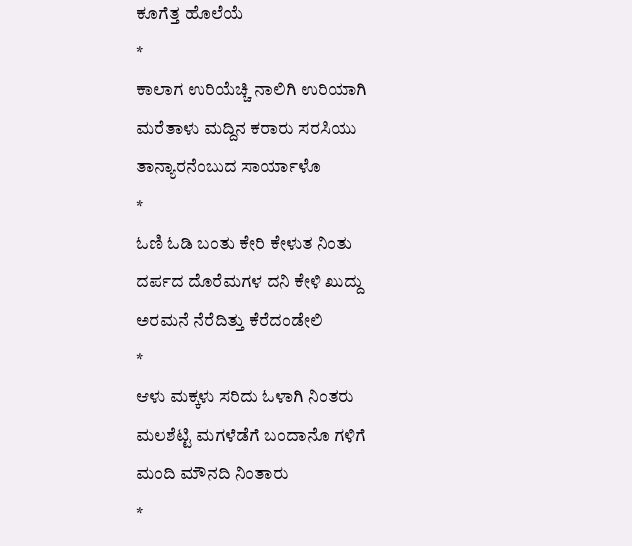ಕೂಗೆತ್ತ ಹೊಲೆಯೆ
*
ಕಾಲಾಗ ಉರಿಯೆಚ್ಚಿ ನಾಲಿಗಿ ಉರಿಯಾಗಿ
ಮರೆತಾಳು ಮದ್ದಿನ ಕರಾರು ಸರಸಿಯು
ತಾನ್ಯಾರನೆಂಬುದ ಸಾರ್ಯಾಳೊ
*
ಓಣಿ ಓಡಿ ಬಂತು ಕೇರಿ ಕೇಳುತ ನಿಂತು
ದರ್ಪದ ದೊರೆಮಗಳ ದನಿ ಕೇಳಿ ಖುದ್ದು
ಅರಮನೆ ನೆರೆದಿತ್ತು ಕೆರೆದಂಡೇಲಿ
*
ಆಳು ಮಕ್ಕಳು ಸರಿದು ಓಳಾಗಿ ನಿಂತರು
ಮಲಶೆಟ್ಟಿ ಮಗಳೆಡೆಗೆ ಬಂದಾನೊ ಗಳಿಗೆ
ಮಂದಿ ಮೌನದಿ ನಿಂತಾರು
*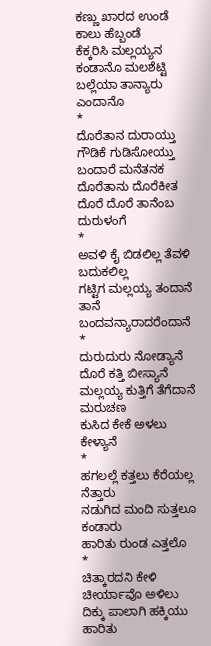ಕಣ್ಣು ಖಾರದ ಉಂಡೆ ಕಾಲು ಹೆಬ್ಬಂಡೆ
ಕೆಕ್ಕರಿಸಿ ಮಲ್ಲಯ್ಯನ ಕಂಡಾನೊ ಮಲಶೆಟ್ಟಿ
ಬಲ್ಲೆಯಾ ತಾನ್ಯಾರು ಎಂದಾನೊ
*
ದೊರೆತಾನ ದುರಾಯ್ತು ಗೌಡಿಕೆ ಗುಡಿಸೋಯ್ತು
ಬಂದಾರೆ ಮನೆತನಕ ದೊರೆತಾನು ದೊರೆಕೀತ
ದೊರೆ ದೊರೆ ತಾನೆಂಬ ದುರುಳಂಗೆ
*
ಅವಳಿ ಕೈ ಬಿಡಲಿಲ್ಲ ತೆವಳಿ ಬದುಕಲಿಲ್ಲ
ಗಟ್ಟಿಗ ಮಲ್ಲಯ್ಯ ತಂದಾನೆ ತಾನೆ
ಬಂದವನ್ಯಾರಾದರೆಂದಾನೆ
*
ದುರುದುರು ನೋಡ್ಯಾನೆ ದೊರೆ ಕತ್ತಿ ಬೀಸ್ಯಾನೆ
ಮಲ್ಲಯ್ಯ ಕುತ್ತಿಗೆ ತೆಗೆದಾನೆ ಮರುಚಣ
ಕುಸಿದ ಕೇಕೆ ಅಳಲು ಕೇಳ್ಯಾನೆ
*
ಹಗಲಲ್ಲೆ ಕತ್ತಲು ಕೆರೆಯಲ್ಲ ನೆತ್ತಾರು
ನಡುಗಿದ ಮಂದಿ ಸುತ್ತಲೂ ಕಂಡಾರು
ಹಾರಿತು ರುಂಡ ಎತ್ತಲೊ
*
ಚಿತ್ಕಾರದನಿ ಕೇಳಿ ಚೀರ್ಯಾವೊ ಅಳಿಲು
ದಿಕ್ಕು ಪಾಲಾಗಿ ಹಕ್ಕಿಯು ಹಾರಿತು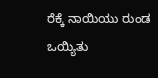ರೆಕ್ಕೆ ನಾಯಿಯು ರುಂಡ ಒಯ್ಯಿತು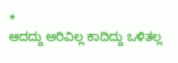*
ಆದದ್ದು ಅರಿವಿಲ್ಲ ಕಾದಿದ್ದು ಒಳಿತಲ್ಲ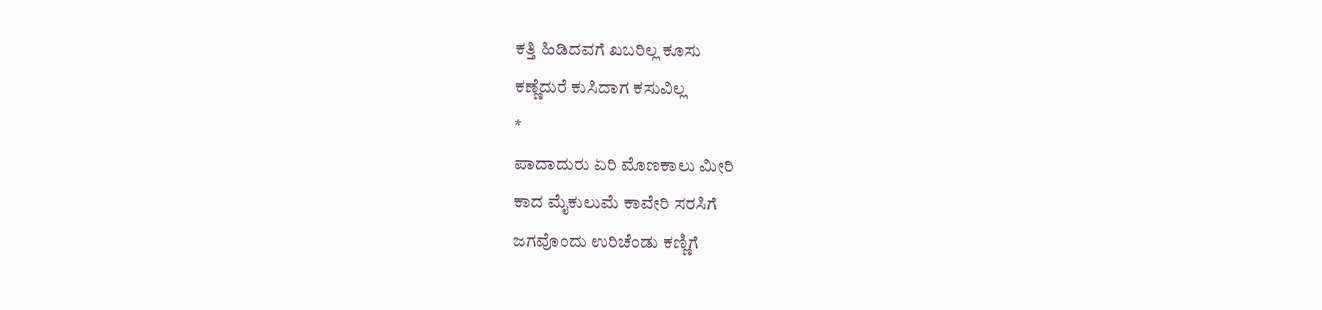ಕತ್ತಿ ಹಿಡಿದವಗೆ ಖಬರಿಲ್ಲ ಕೂಸು
ಕಣ್ಣೆದುರೆ ಕುಸಿದಾಗ ಕಸುವಿಲ್ಲ
*
ಪಾದಾದುರು ಏರಿ ಮೊಣಕಾಲು ಮೀರಿ
ಕಾದ ಮೈಕುಲುಮೆ ಕಾವೇರಿ ಸರಸಿಗೆ
ಜಗವೊಂದು ಉರಿಚೆಂಡು ಕಣ್ಣಿಗೆ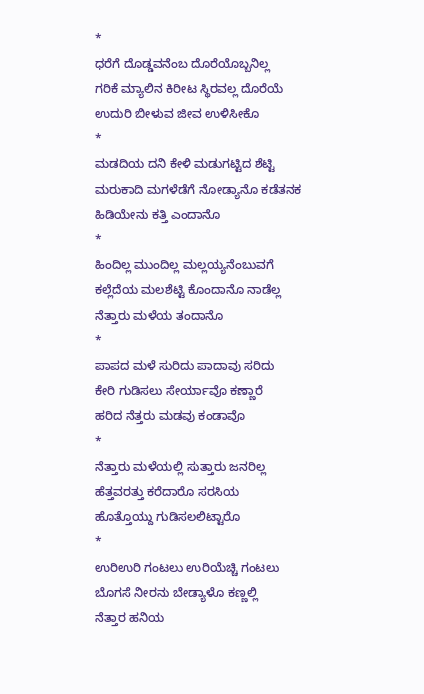*
ಧರೆಗೆ ದೊಡ್ಡವನೆಂಬ ದೊರೆಯೊಬ್ಬನಿಲ್ಲ
ಗರಿಕೆ ಮ್ಯಾಲಿನ ಕಿರೀಟ ಸ್ಥಿರವಲ್ಲ ದೊರೆಯೆ
ಉದುರಿ ಬೀಳುವ ಜೀವ ಉಳಿಸೀಕೊ
*
ಮಡದಿಯ ದನಿ ಕೇಳಿ ಮಡುಗಟ್ಟಿದ ಶೆಟ್ಟಿ
ಮರುಕಾದಿ ಮಗಳೆಡೆಗೆ ನೋಡ್ಯಾನೊ ಕಡೆತನಕ
ಹಿಡಿಯೇನು ಕತ್ತಿ ಎಂದಾನೊ
*
ಹಿಂದಿಲ್ಲ ಮುಂದಿಲ್ಲ ಮಲ್ಲಯ್ಯನೆಂಬುವಗೆ
ಕಲ್ಲೆದೆಯ ಮಲಶೆಟ್ಟಿ ಕೊಂದಾನೊ ನಾಡೆಲ್ಲ
ನೆತ್ತಾರು ಮಳೆಯ ತಂದಾನೊ
*
ಪಾಪದ ಮಳೆ ಸುರಿದು ಪಾದಾವು ಸರಿದು
ಕೇರಿ ಗುಡಿಸಲು ಸೇರ್ಯಾವೊ ಕಣ್ಣಾರೆ
ಹರಿದ ನೆತ್ತರು ಮಡವು ಕಂಡಾವೊ
*
ನೆತ್ತಾರು ಮಳೆಯಲ್ಲಿ ಸುತ್ತಾರು ಜನರಿಲ್ಲ
ಹೆತ್ತವರತ್ತು ಕರೆದಾರೊ ಸರಸಿಯ
ಹೊತ್ತೊಯ್ದು ಗುಡಿಸಲಲಿಟ್ಟಾರೊ
*
ಉರಿಉರಿ ಗಂಟಲು ಉರಿಯೆಚ್ಚಿ ಗಂಟಲು
ಬೊಗಸೆ ನೀರನು ಬೇಡ್ಯಾಳೊ ಕಣ್ಣಲ್ಲಿ
ನೆತ್ತಾರ ಹನಿಯ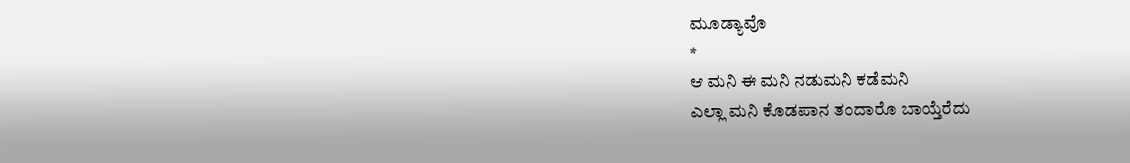ಮೂಡ್ಯಾವೊ
*
ಆ ಮನಿ ಈ ಮನಿ ನಡುಮನಿ ಕಡೆಮನಿ
ಎಲ್ಲಾ ಮನಿ ಕೊಡಪಾನ ತಂದಾರೊ ಬಾಯ್ತೆರೆದು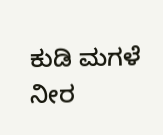ಕುಡಿ ಮಗಳೆ ನೀರ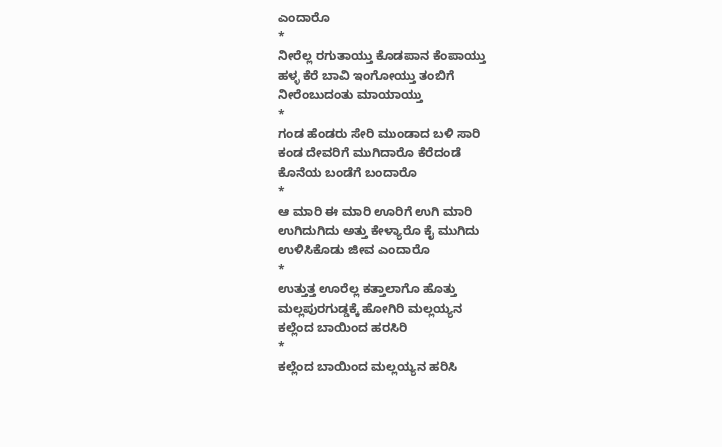ಎಂದಾರೊ
*
ನೀರೆಲ್ಲ ರಗುತಾಯ್ತು ಕೊಡಪಾನ ಕೆಂಪಾಯ್ತು
ಹಳ್ಳ ಕೆರೆ ಬಾವಿ ಇಂಗೋಯ್ತು ತಂಬಿಗೆ
ನೀರೆಂಬುದಂತು ಮಾಯಾಯ್ತು
*
ಗಂಡ ಹೆಂಡರು ಸೇರಿ ಮುಂಡಾದ ಬಳಿ ಸಾರಿ
ಕಂಡ ದೇವರಿಗೆ ಮುಗಿದಾರೊ ಕೆರೆದಂಡೆ
ಕೊನೆಯ ಬಂಡೆಗೆ ಬಂದಾರೊ
*
ಆ ಮಾರಿ ಈ ಮಾರಿ ಊರಿಗೆ ಉಗಿ ಮಾರಿ
ಉಗಿದುಗಿದು ಅತ್ತು ಕೇಳ್ಯಾರೊ ಕೈ ಮುಗಿದು
ಉಳಿಸಿಕೊಡು ಜೀವ ಎಂದಾರೊ
*
ಉತ್ತುತ್ತ ಊರೆಲ್ಲ ಕತ್ತಾಲಾಗೊ ಹೊತ್ತು
ಮಲ್ಲಪುರಗುಡ್ಡಕ್ಕೆ ಹೋಗಿರಿ ಮಲ್ಲಯ್ಯನ
ಕಲ್ಲೆಂದ ಬಾಯಿಂದ ಹರಸಿರಿ
*
ಕಲ್ಲೆಂದ ಬಾಯಿಂದ ಮಲ್ಲಯ್ಯನ ಹರಿಸಿ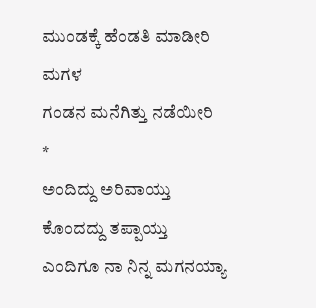ಮುಂಡಕ್ಕೆ ಹೆಂಡತಿ ಮಾಡೀರಿ ಮಗಳ
ಗಂಡನ ಮನೆಗಿತ್ತು ನಡೆಯೀರಿ
*
ಅಂದಿದ್ದು ಅರಿವಾಯ್ತು ಕೊಂದದ್ದು ತಪ್ಪಾಯ್ತು
ಎಂದಿಗೂ ನಾ ನಿನ್ನ ಮಗನಯ್ಯಾ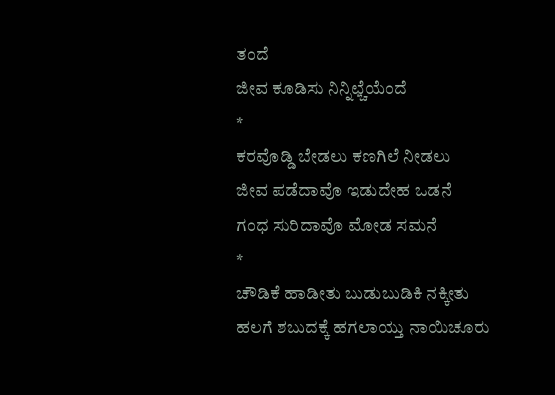ತಂದೆ
ಜೀವ ಕೂಡಿಸು ನಿನ್ನಿಛ್ಚೆಯೆಂದೆ
*
ಕರವೊಡ್ಡಿ ಬೇಡಲು ಕಣಗಿಲೆ ನೀಡಲು
ಜೀವ ಪಡೆದಾವೊ ಇಡುದೇಹ ಒಡನೆ
ಗಂಧ ಸುರಿದಾವೊ ಮೋಡ ಸಮನೆ
*
ಚೌಡಿಕೆ ಹಾಡೀತು ಬುಡುಬುಡಿಕಿ ನಕ್ಕೀತು
ಹಲಗೆ ಶಬುದಕ್ಕೆ ಹಗಲಾಯ್ತು ನಾಯಿಚೂರು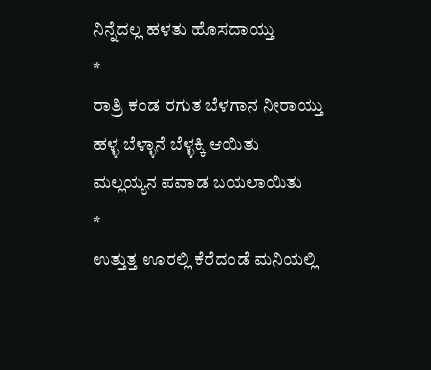ನಿನ್ನೆದಲ್ಲ ಹಳತು ಹೊಸದಾಯ್ತು
*
ರಾತ್ರಿ ಕಂಡ ರಗುತ ಬೆಳಗಾನ ನೀರಾಯ್ತು
ಹಳ್ಳ ಬೆಳ್ಳಾನೆ ಬೆಳ್ಳಕ್ಕಿ ಆಯಿತು
ಮಲ್ಲಯ್ಯನ ಪವಾಡ ಬಯಲಾಯಿತು
*
ಉತ್ತುತ್ತ ಊರಲ್ಲಿ ಕೆರೆದಂಡೆ ಮನಿಯಲ್ಲಿ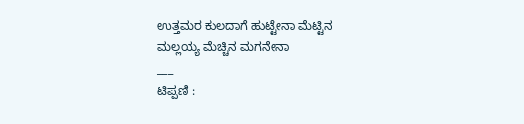ಉತ್ತಮರ ಕುಲದಾಗೆ ಹುಟ್ಟೇನಾ ಮೆಟ್ಟಿನ
ಮಲ್ಲಯ್ಯ ಮೆಚ್ಚಿನ ಮಗನೇನಾ
___
ಟಿಪ್ಪಣಿ :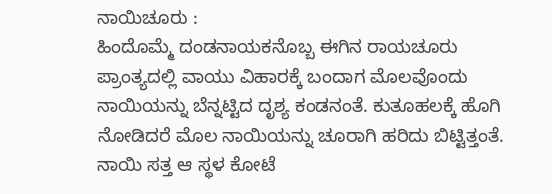ನಾಯಿಚೂರು :
ಹಿಂದೊಮ್ಮೆ ದಂಡನಾಯಕನೊಬ್ಬ ಈಗಿನ ರಾಯಚೂರು ಪ್ರಾಂತ್ಯದಲ್ಲಿ ವಾಯು ವಿಹಾರಕ್ಕೆ ಬಂದಾಗ ಮೊಲವೊಂದು ನಾಯಿಯನ್ನು ಬೆನ್ನಟ್ಟಿದ ದೃಶ್ಯ ಕಂಡನಂತೆ. ಕುತೂಹಲಕ್ಕೆ ಹೊಗಿ ನೋಡಿದರೆ ಮೊಲ ನಾಯಿಯನ್ನು ಚೂರಾಗಿ ಹರಿದು ಬಿಟ್ಟಿತ್ತಂತೆ. ನಾಯಿ ಸತ್ತ ಆ ಸ್ಥಳ ಕೋಟೆ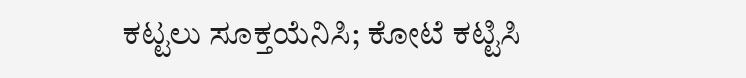ಕಟ್ಟಲು ಸೂಕ್ತಯೆನಿಸಿ; ಕೋಟೆ ಕಟ್ಟಿಸಿ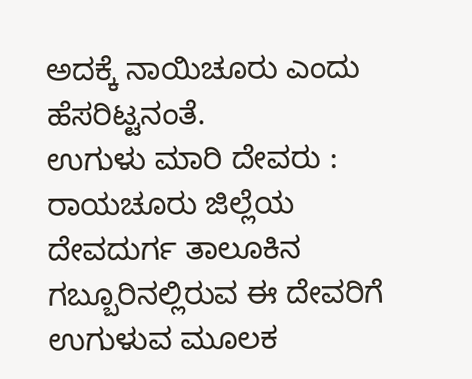ಅದಕ್ಕೆ ನಾಯಿಚೂರು ಎಂದು ಹೆಸರಿಟ್ಟನಂತೆ.
ಉಗುಳು ಮಾರಿ ದೇವರು :
ರಾಯಚೂರು ಜಿಲ್ಲೆಯ ದೇವದುರ್ಗ ತಾಲೂಕಿನ ಗಬ್ಬೂರಿನಲ್ಲಿರುವ ಈ ದೇವರಿಗೆ ಉಗುಳುವ ಮೂಲಕ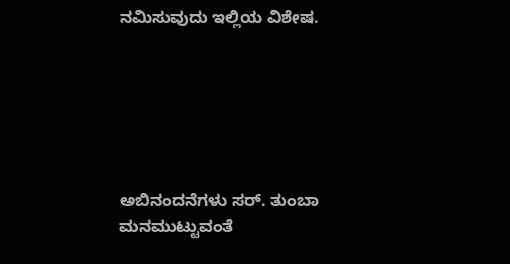ನಮಿಸುವುದು ಇಲ್ಲಿಯ ವಿಶೇಷ.






ಅಬಿನಂದನೆಗಳು ಸರ್. ತುಂಬಾ ಮನಮುಟ್ಟುವಂತೆ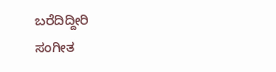ಬರೆದಿದ್ದೀರಿ
ಸಂಗೀತ